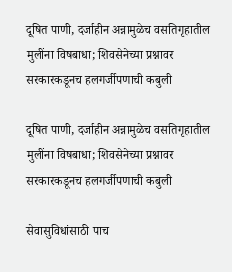दूषित पाणी, दर्जाहीन अन्नामुळेच वसतिगृहातील मुलींना विषबाधा; शिवसेनेच्या प्रश्नावर सरकारकडूनच हलगर्जीपणाची कबुली

दूषित पाणी, दर्जाहीन अन्नामुळेच वसतिगृहातील मुलींना विषबाधा; शिवसेनेच्या प्रश्नावर सरकारकडूनच हलगर्जीपणाची कबुली

सेवासुविधांसाठी पाच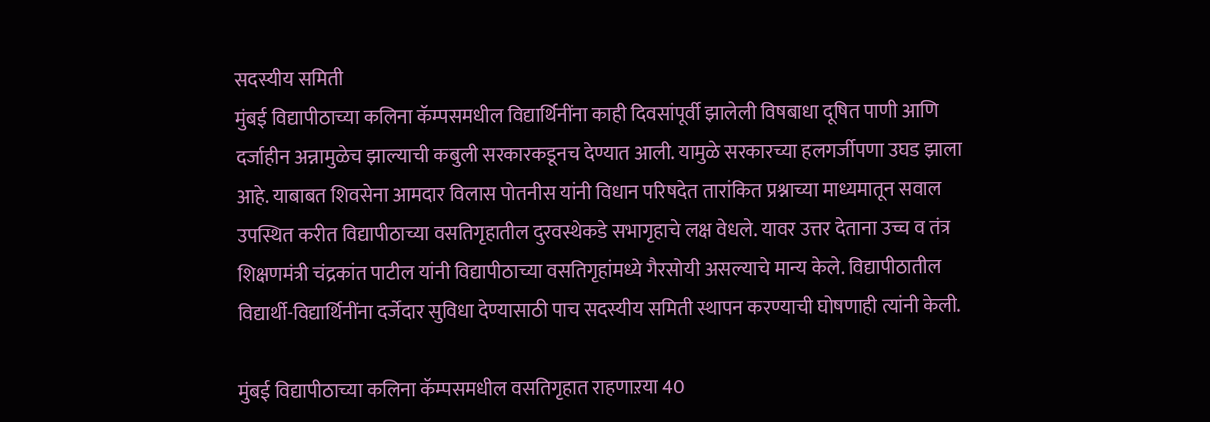सदस्यीय समिती
मुंबई विद्यापीठाच्या कलिना कॅम्पसमधील विद्यार्थिनींना काही दिवसांपूर्वी झालेली विषबाधा दूषित पाणी आणि दर्जाहीन अन्नामुळेच झाल्याची कबुली सरकारकडूनच देण्यात आली. यामुळे सरकारच्या हलगर्जीपणा उघड झाला आहे. याबाबत शिवसेना आमदार विलास पोतनीस यांनी विधान परिषदेत तारांकित प्रश्नाच्या माध्यमातून सवाल उपस्थित करीत विद्यापीठाच्या वसतिगृहातील दुरवस्थेकडे सभागृहाचे लक्ष वेधले. यावर उत्तर देताना उच्च व तंत्र शिक्षणमंत्री चंद्रकांत पाटील यांनी विद्यापीठाच्या वसतिगृहांमध्ये गैरसोयी असल्याचे मान्य केले. विद्यापीठातील विद्यार्थी-विद्यार्थिनींना दर्जेदार सुविधा देण्यासाठी पाच सदस्यीय समिती स्थापन करण्याची घोषणाही त्यांनी केली.

मुंबई विद्यापीठाच्या कलिना कॅम्पसमधील वसतिगृहात राहणाऱया 40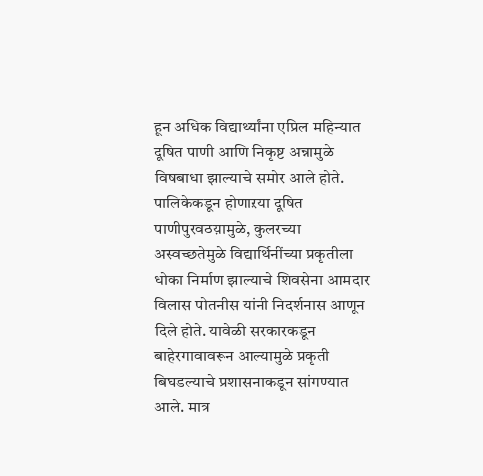हून अधिक विद्यार्थ्यांना एप्रिल महिन्यात दूषित पाणी आणि निकृष्ट अन्नामुळे विषबाधा झाल्याचे समोर आले होते. पालिकेकडून होणाऱया दूषित पाणीपुरवठय़ामुळे, कुलरच्या अस्वच्छतेमुळे विद्यार्थिनींच्या प्रकृतीला धोका निर्माण झाल्याचे शिवसेना आमदार विलास पोतनीस यांनी निदर्शनास आणून दिले होते. यावेळी सरकारकडून बाहेरगावावरून आल्यामुळे प्रकृती बिघडल्याचे प्रशासनाकडून सांगण्यात आले. मात्र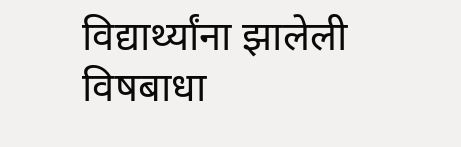विद्यार्थ्यांना झालेली विषबाधा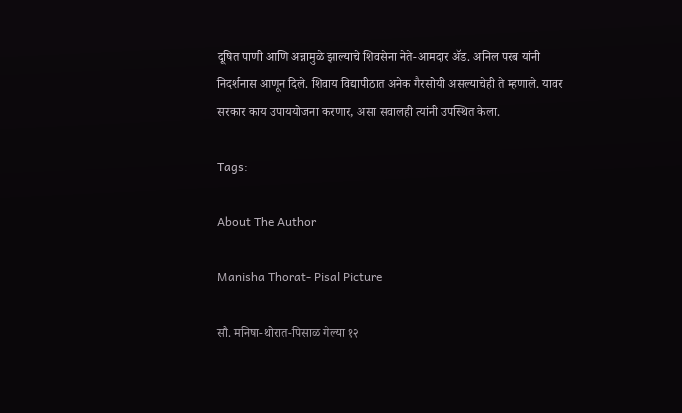दूषित पाणी आणि अन्नामुळे झाल्याचे शिवसेना नेते-आमदार ॲड. अनिल परब यांनी निदर्शनास आणून दिले. शिवाय विद्यापीठात अनेक गैरसोयी असल्याचेही ते म्हणाले. यावर सरकार काय उपाययोजना करणार, असा सवालही त्यांनी उपस्थित केला.

Tags:

About The Author

Manisha Thorat- Pisal Picture

सौ. मनिषा-थोरात-पिसाळ गेल्या १२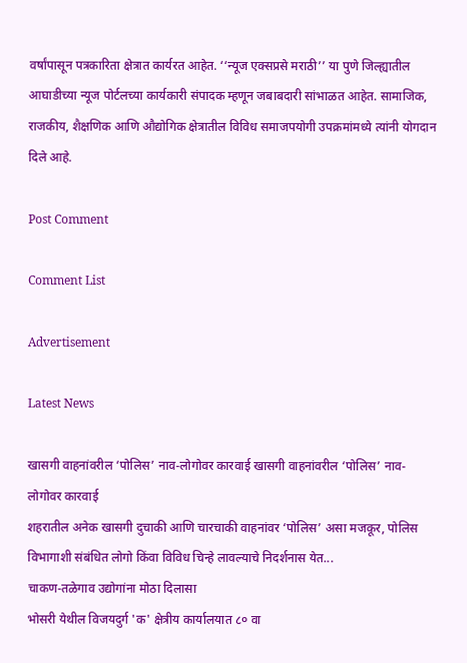वर्षांपासून पत्रकारिता क्षेत्रात कार्यरत आहेत. ‘‘न्यूज एक्सप्रसे मराठी’’ या पुणे जिल्ह्यातील आघाडीच्या न्यूज पोर्टलच्या कार्यकारी संपादक म्हणून जबाबदारी सांभाळत आहेत. सामाजिक, राजकीय, शैक्षणिक आणि औद्योगिक क्षेत्रातील विविध समाजपयोगी उपक्रमांमध्ये त्यांनी योगदान दिले आहे.

Post Comment

Comment List

Advertisement

Latest News

खासगी वाहनांवरील ‘पोलिस’ नाव-लोगोवर कारवाई खासगी वाहनांवरील ‘पोलिस’ नाव-लोगोवर कारवाई
शहरातील अनेक खासगी दुचाकी आणि चारचाकी वाहनांवर ‘पोलिस’ असा मजकूर, पोलिस विभागाशी संबंधित लोगो किंवा विविध चिन्हे लावल्याचे निदर्शनास येत...
चाकण-तळेगाव उद्योगांना मोठा दिलासा
भोसरी येथील विजयदुर्ग 'क' क्षेत्रीय कार्यालयात ८० वा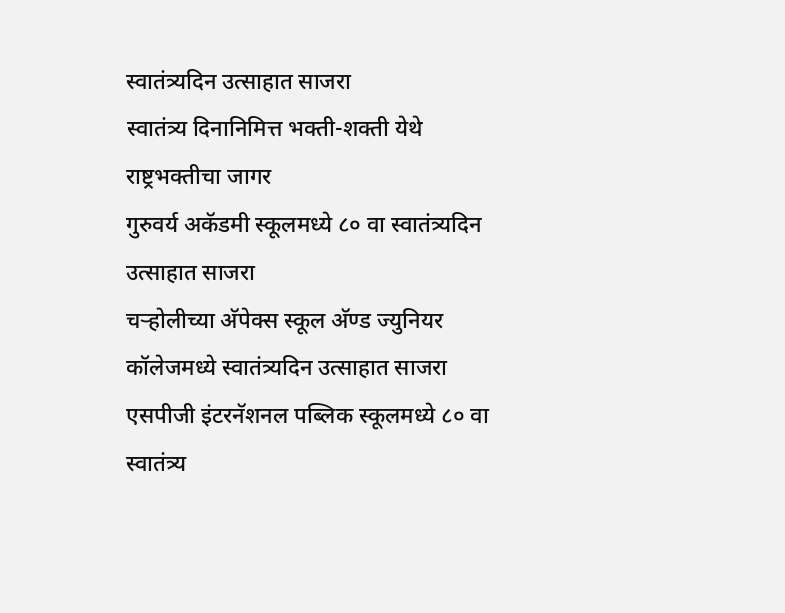स्वातंत्र्यदिन उत्साहात साजरा
स्वातंत्र्य दिनानिमित्त भक्ती-शक्ती येथे राष्ट्रभक्तीचा जागर
गुरुवर्य अकॅडमी स्कूलमध्ये ८० वा स्वातंत्र्यदिन उत्साहात साजरा
चऱ्होलीच्या अ‍ॅपेक्स स्कूल अ‍ॅण्ड ज्युनियर कॉलेजमध्ये स्वातंत्र्यदिन उत्साहात साजरा
एसपीजी इंटरनॅशनल पब्लिक स्कूलमध्ये ८० वा स्वातंत्र्य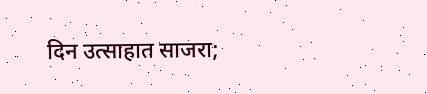दिन उत्साहात साजरा;